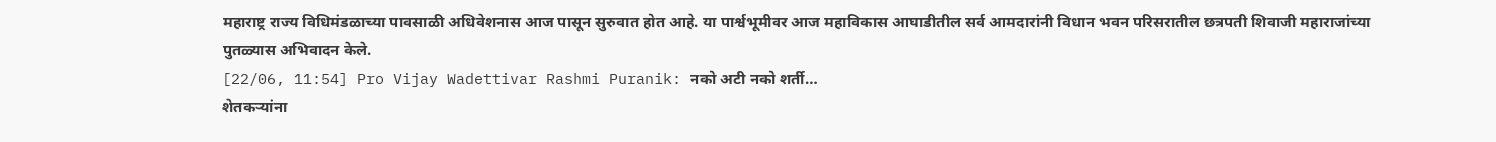महाराष्ट्र राज्य विधिमंडळाच्या पावसाळी अधिवेशनास आज पासून सुरुवात होत आहे. या पार्श्वभूमीवर आज महाविकास आघाडीतील सर्व आमदारांनी विधान भवन परिसरातील छत्रपती शिवाजी महाराजांच्या पुतळ्यास अभिवादन केले.
[22/06, 11:54] Pro Vijay Wadettivar Rashmi Puranik: नको अटी नको शर्ती…
शेतकऱ्यांना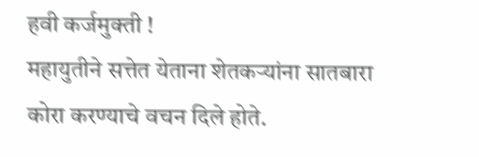हवी कर्जमुक्ती !
महायुतीने सत्तेत येताना शेतकऱ्यांना सातबारा कोरा करण्याचे वचन दिले होते.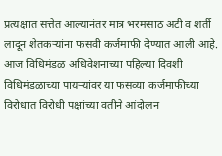प्रत्यक्षात सत्तेत आल्यानंतर मात्र भरमसाठ अटी व शर्ती लादून शेतकऱ्यांना फसवी कर्जमाफी देण्यात आली आहे. आज विधिमंडळ अधिवेशनाच्या पहिल्या दिवशी विधिमंडळाच्या पायऱ्यांवर या फसव्या कर्जमाफीच्या विरोधात विरोधी पक्षांच्या वतीने आंदोलन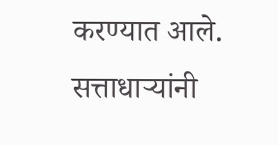करण्यात आले. सत्ताधाऱ्यांनी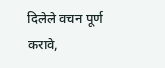दिलेले वचन पूर्ण करावे,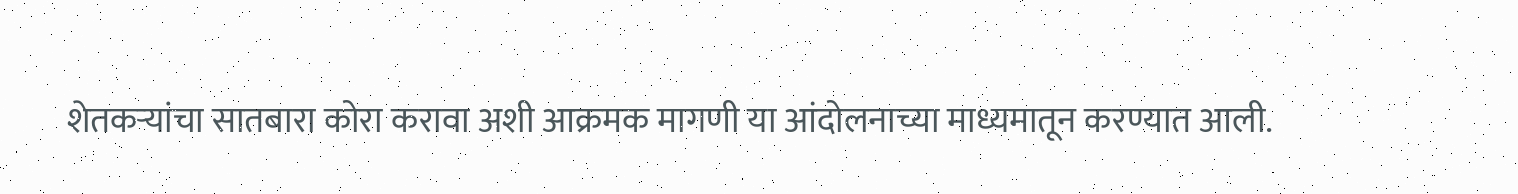शेतकऱ्यांचा सातबारा कोरा करावा अशी आक्रमक मागणी या आंदोलनाच्या माध्यमातून करण्यात आली.